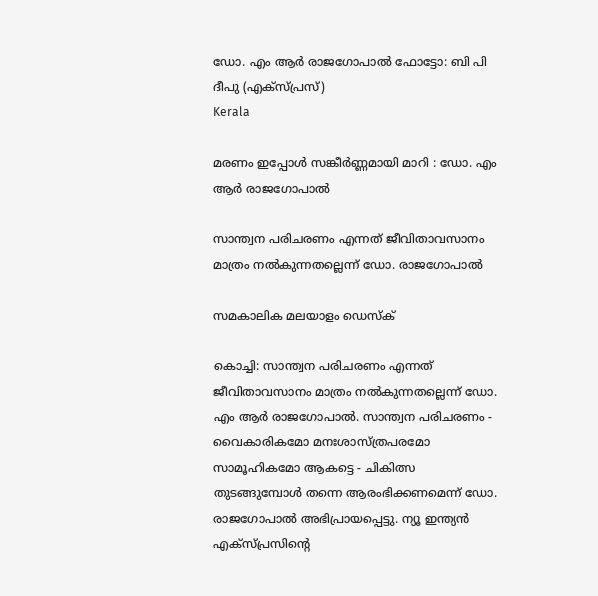ഡോ. എം ആര്‍ രാജഗോപാല്‍ ഫോട്ടോ: ബി പി ദീപു (എക്സ്പ്രസ്)
Kerala

മരണം ഇപ്പോള്‍ സങ്കീര്‍ണ്ണമായി മാറി : ഡോ. എം ആര്‍ രാജഗോപാല്‍

സാന്ത്വന പരിചരണം എന്നത് ജീവിതാവസാനം മാത്രം നല്‍കുന്നതല്ലെന്ന് ഡോ. രാജഗോപാല്‍

സമകാലിക മലയാളം ഡെസ്ക്

കൊച്ചി: സാന്ത്വന പരിചരണം എന്നത് ജീവിതാവസാനം മാത്രം നല്‍കുന്നതല്ലെന്ന് ഡോ. എം ആര്‍ രാജഗോപാല്‍. സാന്ത്വന പരിചരണം - വൈകാരികമോ മനഃശാസ്ത്രപരമോ സാമൂഹികമോ ആകട്ടെ - ചികിത്സ തുടങ്ങുമ്പോള്‍ തന്നെ ആരംഭിക്കണമെന്ന് ഡോ. രാജഗോപാല്‍ അഭിപ്രായപ്പെട്ടു. ന്യൂ ഇന്ത്യന്‍ എക്‌സ്പ്രസിന്റെ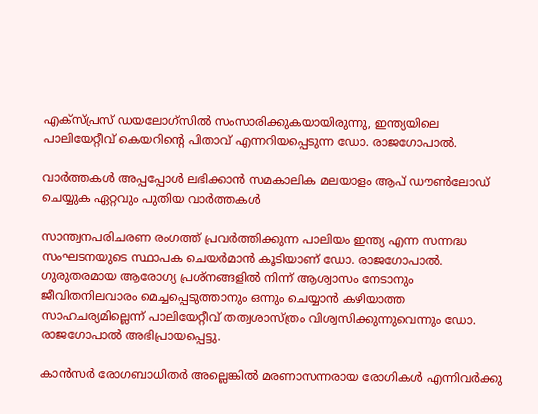എക്‌സ്പ്രസ് ഡയലോഗ്‌സില്‍ സംസാരിക്കുകയായിരുന്നു, ഇന്ത്യയിലെ പാലിയേറ്റീവ് കെയറിന്റെ പിതാവ് എന്നറിയപ്പെടുന്ന ഡോ. രാജഗോപാല്‍.

വാര്‍ത്തകള്‍ അപ്പപ്പോള്‍ ലഭിക്കാന്‍ സമകാലിക മലയാളം ആപ് ഡൗണ്‍ലോഡ് ചെയ്യുക ഏറ്റവും പുതിയ വാര്‍ത്തകള്‍

സാന്ത്വനപരിചരണ രംഗത്ത് പ്രവര്‍ത്തിക്കുന്ന പാലിയം ഇന്ത്യ എന്ന സന്നദ്ധ സംഘടനയുടെ സ്ഥാപക ചെയര്‍മാന്‍ കൂടിയാണ് ഡോ. രാജഗോപാല്‍. ഗുരുതരമായ ആരോഗ്യ പ്രശ്നങ്ങളില്‍ നിന്ന് ആശ്വാസം നേടാനും ജീവിതനിലവാരം മെച്ചപ്പെടുത്താനും ഒന്നും ചെയ്യാന്‍ കഴിയാത്ത സാഹചര്യമില്ലെന്ന് പാലിയേറ്റീവ് തത്വശാസ്ത്രം വിശ്വസിക്കുന്നുവെന്നും ഡോ. രാജഗോപാല്‍ അഭിപ്രായപ്പെട്ടു.

കാന്‍സര്‍ രോഗബാധിതര്‍ അല്ലെങ്കില്‍ മരണാസന്നരായ രോഗികള്‍ എന്നിവര്‍ക്കു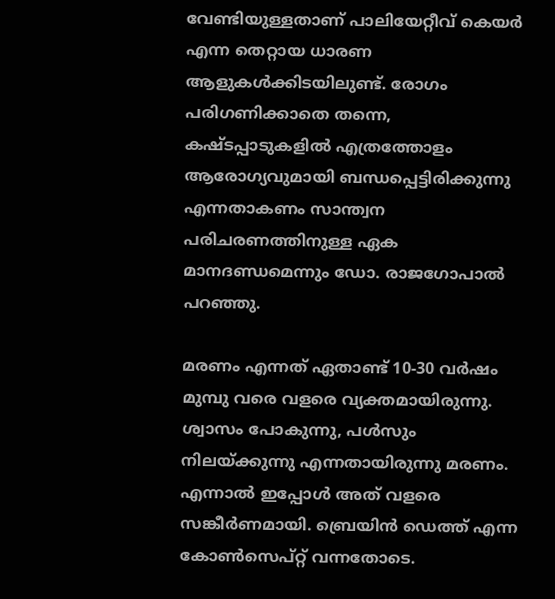വേണ്ടിയുള്ളതാണ് പാലിയേറ്റീവ് കെയര്‍ എന്ന തെറ്റായ ധാരണ ആളുകള്‍ക്കിടയിലുണ്ട്. രോഗം പരിഗണിക്കാതെ തന്നെ, കഷ്ടപ്പാടുകളില്‍ എത്രത്തോളം ആരോഗ്യവുമായി ബന്ധപ്പെട്ടിരിക്കുന്നു എന്നതാകണം സാന്ത്വന പരിചരണത്തിനുള്ള ഏക മാനദണ്ഡമെന്നും ഡോ. രാജഗോപാല്‍ പറഞ്ഞു.

മരണം എന്നത് ഏതാണ്ട് 10-30 വര്‍ഷം മുമ്പു വരെ വളരെ വ്യക്തമായിരുന്നു. ശ്വാസം പോകുന്നു, പള്‍സും നിലയ്ക്കുന്നു എന്നതായിരുന്നു മരണം. എന്നാല്‍ ഇപ്പോള്‍ അത് വളരെ സങ്കീര്‍ണമായി. ബ്രെയിന്‍ ഡെത്ത് എന്ന കോണ്‍സെപ്റ്റ് വന്നതോടെ.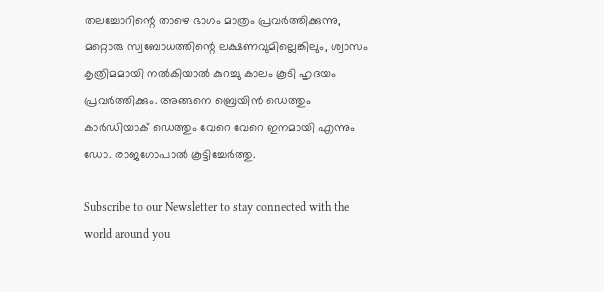തലച്ചോറിന്റെ താഴെ ഭാഗം മാത്രം പ്രവര്‍ത്തിക്കുന്നു, മറ്റൊരു സ്വബോധത്തിന്റെ ലക്ഷണവുമില്ലെങ്കിലും, ശ്വാസം കൃത്രിമമായി നല്‍കിയാല്‍ കുറച്ചു കാലം കൂടി ഹൃദയം പ്രവര്‍ത്തിക്കും. അങ്ങനെ ബ്രെയിന്‍ ഡെത്തും കാര്‍ഡിയാക് ഡെത്തും വേറെ വേറെ ഇനമായി എന്നും ഡോ. രാജഗോപാല്‍ കൂട്ടിച്ചേര്‍ത്തു.

Subscribe to our Newsletter to stay connected with the world around you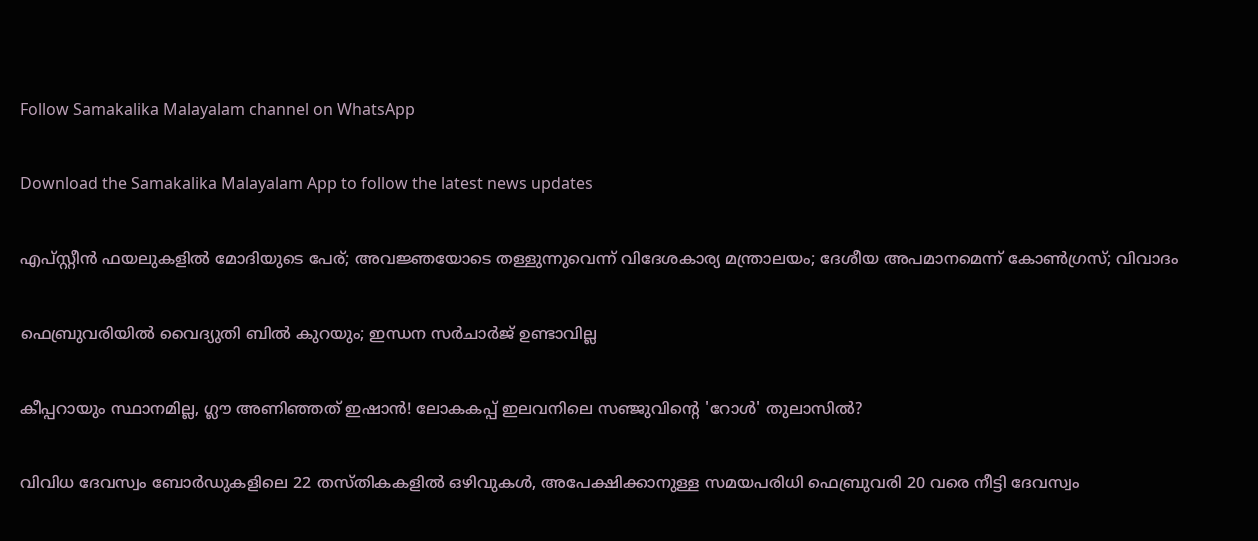Follow Samakalika Malayalam channel on WhatsApp

Download the Samakalika Malayalam App to follow the latest news updates

എപ്സ്റ്റീന്‍ ഫയലുകളില്‍ മോദിയുടെ പേര്; അവജ്ഞയോടെ തള്ളുന്നുവെന്ന് വിദേശകാര്യ മന്ത്രാലയം; ദേശീയ അപമാനമെന്ന് കോണ്‍ഗ്രസ്; വിവാദം

ഫെബ്രുവരിയില്‍ വൈദ്യുതി ബില്‍ കുറയും; ഇന്ധന സര്‍ചാര്‍ജ് ഉണ്ടാവില്ല

കീപ്പറായും സ്ഥാനമില്ല, ഗ്ലൗ അണിഞ്ഞത് ഇഷാൻ! ലോകകപ്പ് ഇലവനിലെ സഞ്ജുവിന്റെ 'റോൾ' തുലാസിൽ?

വിവിധ ദേവസ്വം ബോർഡുകളിലെ 22 തസ്തികകളിൽ ഒഴിവുകൾ, അപേക്ഷിക്കാനുള്ള സമയപരിധി ഫെബ്രുവരി 20 വരെ നീട്ടി ദേവസ്വം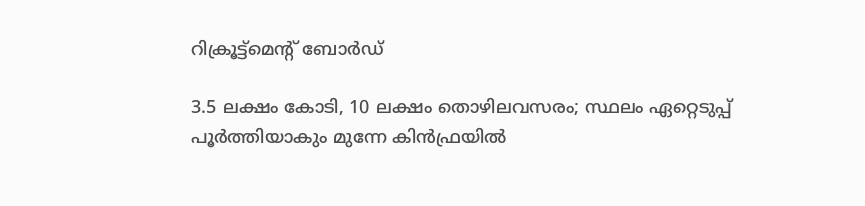റിക്രൂട്ട്മെന്റ് ബോർഡ്

3.5 ലക്ഷം കോടി, 10 ലക്ഷം തൊഴിലവസരം; സ്ഥലം ഏറ്റെടുപ്പ് പൂര്‍ത്തിയാകും മുന്നേ കിന്‍ഫ്രയിൽ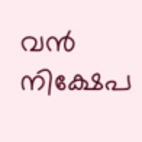വന്‍ നിക്ഷേപ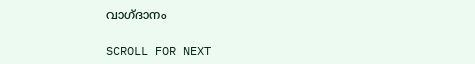വാഗ്ദാനം

SCROLL FOR NEXT